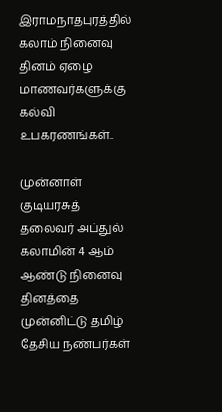இராமநாதபுரத்தில் கலாம் நினைவு தினம் ஏழை மாணவர்களுக்கு கல்வி உபகரணங்கள்..

முன்னாள் குடியரசுத் தலைவர் அப்துல் கலாமின் 4 ஆம் ஆண்டு நினைவு தினத்தை முன்னிட்டு தமிழ் தேசிய நண்பர்கள்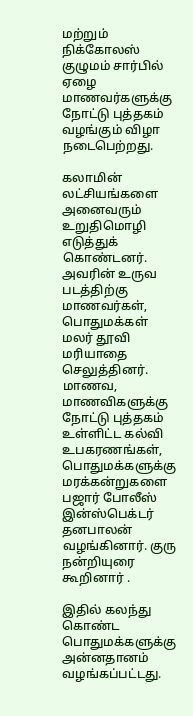மற்றும் நிக்கோலஸ் குழுமம் சார்பில் ஏழை மாணவர்களுக்கு நோட்டு புத்தகம் வழங்கும் விழா நடைபெற்றது.

கலாமின் லட்சியங்களை அனைவரும் உறுதிமொழி எடுத்துக் கொண்டனர். அவரின் உருவ படத்திற்கு மாணவர்கள், பொதுமக்கள் மலர் தூவி மரியாதை செலுத்தினர். மாணவ, மாணவிகளுக்கு நோட்டு புத்தகம் உள்ளிட்ட கல்வி உபகரணங்கள், பொதுமக்களுக்கு மரக்கன்றுகளை பஜார் போலீஸ் இன்ஸ்பெக்டர் தனபாலன் வழங்கினார். குரு நன்றியுரை கூறினார் .

இதில் கலந்து கொண்ட பொதுமக்களுக்கு அன்னதானம் வழங்கப்பட்டது.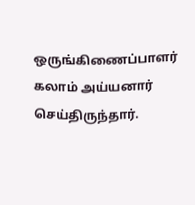ஒருங்கிணைப்பாளர் கலாம் அய்யனார் செய்திருந்தார்.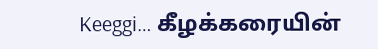Keeggi… கீழக்கரையின்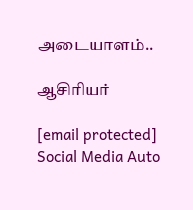அடையாளம்..

ஆசிரியர்

[email protected]
Social Media Auto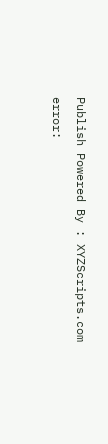Publish Powered By : XYZScripts.com
error: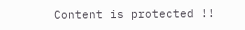Content is protected !!